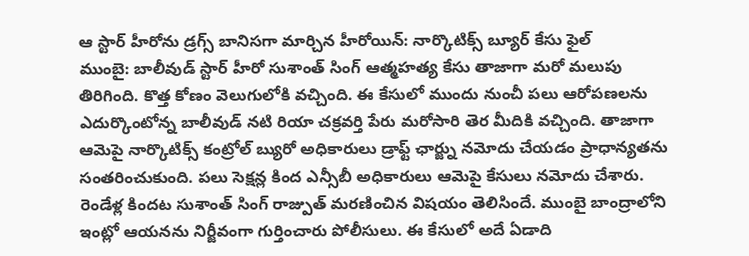ఆ స్టార్ హీరోను డ్రగ్స్ బానిసగా మార్చిన హీరోయిన్: నార్కొటిక్స్ బ్యూర్ కేసు ఫైల్
ముంబై: బాలీవుడ్ స్టార్ హీరో సుశాంత్ సింగ్ ఆత్మహత్య కేసు తాజాగా మరో మలుపు తిరిగింది. కొత్త కోణం వెలుగులోకి వచ్చింది. ఈ కేసులో ముందు నుంచీ పలు ఆరోపణలను ఎదుర్కొంటోన్న బాలీవుడ్ నటి రియా చక్రవర్తి పేరు మరోసారి తెర మీదికి వచ్చింది. తాజాగా ఆమెపై నార్కొటిక్స్ కంట్రోల్ బ్యురో అధికారులు డ్రాఫ్ట్ ఛార్జ్ను నమోదు చేయడం ప్రాధాన్యతను సంతరించుకుంది. పలు సెక్షన్ల కింద ఎన్సీబీ అధికారులు ఆమెపై కేసులు నమోదు చేశారు.
రెండేళ్ల కిందట సుశాంత్ సింగ్ రాజ్పుత్ మరణించిన విషయం తెలిసిందే. ముంబై బాంద్రాలోని ఇంట్లో ఆయనను నిర్జీవంగా గుర్తించారు పోలీసులు. ఈ కేసులో అదే ఏడాది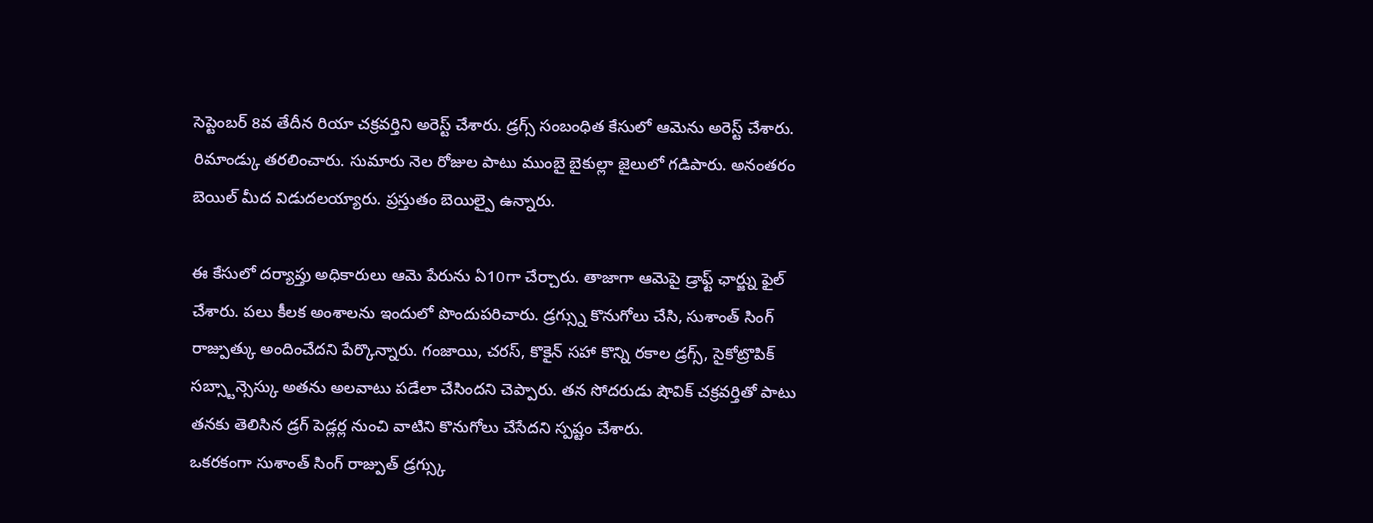సెప్టెంబర్ 8వ తేదీన రియా చక్రవర్తిని అరెస్ట్ చేశారు. డ్రగ్స్ సంబంధిత కేసులో ఆమెను అరెస్ట్ చేశారు. రిమాండ్కు తరలించారు. సుమారు నెల రోజుల పాటు ముంబై బైకుల్లా జైలులో గడిపారు. అనంతరం బెయిల్ మీద విడుదలయ్యారు. ప్రస్తుతం బెయిల్పై ఉన్నారు.

ఈ కేసులో దర్యాప్తు అధికారులు ఆమె పేరును ఏ10గా చేర్చారు. తాజాగా ఆమెపై డ్రాఫ్ట్ ఛార్జ్ను ఫైల్ చేశారు. పలు కీలక అంశాలను ఇందులో పొందుపరిచారు. డ్రగ్స్ను కొనుగోలు చేసి, సుశాంత్ సింగ్ రాజ్పుత్కు అందించేదని పేర్కొన్నారు. గంజాయి, చరస్, కొకైన్ సహా కొన్ని రకాల డ్రగ్స్, సైకోట్రొపిక్ సబ్స్టాన్సెస్కు అతను అలవాటు పడేలా చేసిందని చెప్పారు. తన సోదరుడు షౌవిక్ చక్రవర్తితో పాటు తనకు తెలిసిన డ్రగ్ పెడ్లర్ల నుంచి వాటిని కొనుగోలు చేసేదని స్పష్టం చేశారు.
ఒకరకంగా సుశాంత్ సింగ్ రాజ్పుత్ డ్రగ్స్కు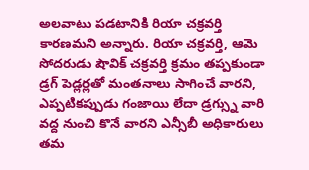అలవాటు పడటానికి రియా చక్రవర్తి కారణమని అన్నారు. రియా చక్రవర్తి, ఆమె సోదరుడు షౌవిక్ చక్రవర్తి క్రమం తప్పకుండా డ్రగ్ పెడ్లర్లతో మంతనాలు సాగించే వారని, ఎప్పటికప్పుడు గంజాయి లేదా డ్రగ్స్ను వారి వద్ద నుంచి కొనే వారని ఎన్సీబీ అధికారులు తమ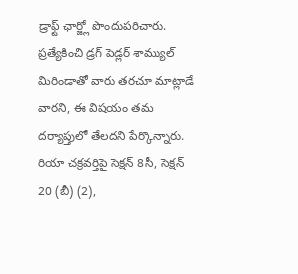డ్రాఫ్ట్ ఛార్జ్లో పొందుపరిచారు. ప్రత్యేకించి డ్రగ్ పెడ్లర్ శామ్యుల్ మిరిండాతో వారు తరచూ మాట్లాడే వారని, ఈ విషయం తమ దర్యాప్తులో తేలదని పేర్కొన్నారు.
రియా చక్రవర్తిపై సెక్షన్ 8సీ, సెక్షన్ 20 (బీ) (2),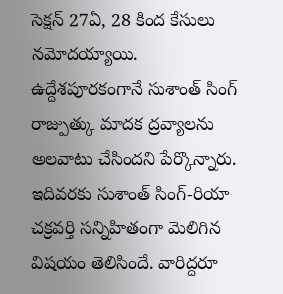సెక్షన్ 27ఏ, 28 కింద కేసులు నమోదయ్యాయి. ఉద్దేశపూరకంగానే సుశాంత్ సింగ్ రాజ్పుత్కు మాదక ద్రవ్యాలను అలవాటు చేసిందని పేర్కొన్నారు. ఇదివరకు సుశాంత్ సింగ్-రియా చక్రవర్తి సన్నిహితంగా మెలిగిన విషయం తెలిసిందే. వారిద్దరూ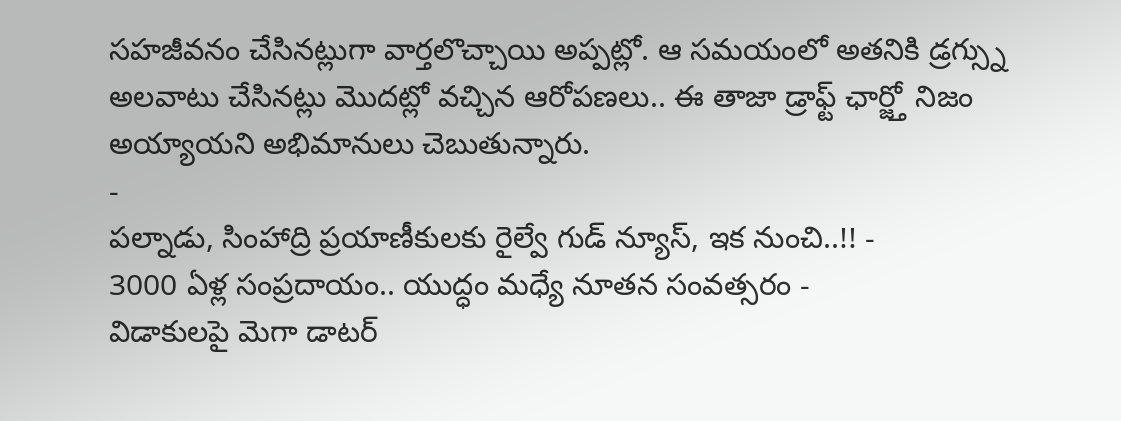సహజీవనం చేసినట్లుగా వార్తలొచ్చాయి అప్పట్లో. ఆ సమయంలో అతనికి డ్రగ్స్ను అలవాటు చేసినట్లు మొదట్లో వచ్చిన ఆరోపణలు.. ఈ తాజా డ్రాఫ్ట్ ఛార్జ్తో నిజం అయ్యాయని అభిమానులు చెబుతున్నారు.
-
పల్నాడు, సింహాద్రి ప్రయాణీకులకు రైల్వే గుడ్ న్యూస్, ఇక నుంచి..!! -
3000 ఏళ్ల సంప్రదాయం.. యుద్ధం మధ్యే నూతన సంవత్సరం -
విడాకులపై మెగా డాటర్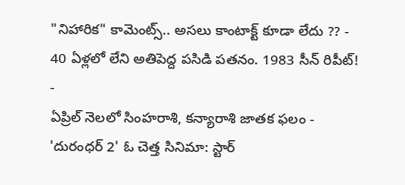"నిహారిక" కామెంట్స్.. అసలు కాంటాక్ట్ కూడా లేదు ?? -
40 ఏళ్లలో లేని అతిపెద్ద పసిడి పతనం. 1983 సీన్ రిపీట్! -
ఏప్రిల్ నెలలో సింహరాశి, కన్యారాశి జాతక ఫలం -
'దురంధర్ 2' ఓ చెత్త సినిమా: స్టార్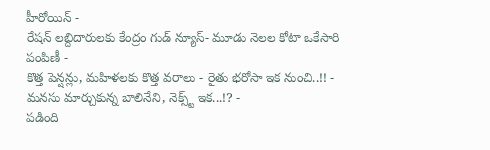హీరోయిన్ -
రేషన్ లబ్దిదారులకు కేంద్రం గుడ్ న్యూస్- మూడు నెలల కోటా ఒకేసారి పంపిణీ -
కొత్త పెన్షన్లు, మహిళలకు కొత్త వరాలు - రైతు భరోసా ఇక నుంచి..!! -
మనసు మార్చుకున్న బాలినేని, నెక్స్ట్ ఇక...!? -
పడింది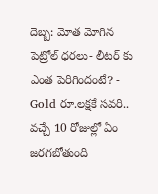దెబ్బ: మోత మోగిన పెట్రోల్ ధరలు- లీటర్ కు ఎంత పెరిగిందంటే? -
Gold రూ.లక్షకే సవరి.. వచ్చే 10 రోజుల్లో ఏం జరగబోతుంది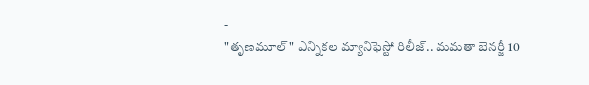-
"తృణమూల్" ఎన్నికల మ్యానిఫెస్టో రిలీజ్.. మమతా బెనర్జీ 10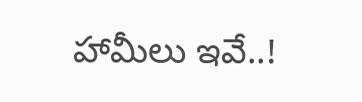హామీలు ఇవే..!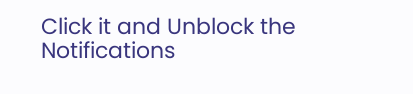Click it and Unblock the Notifications